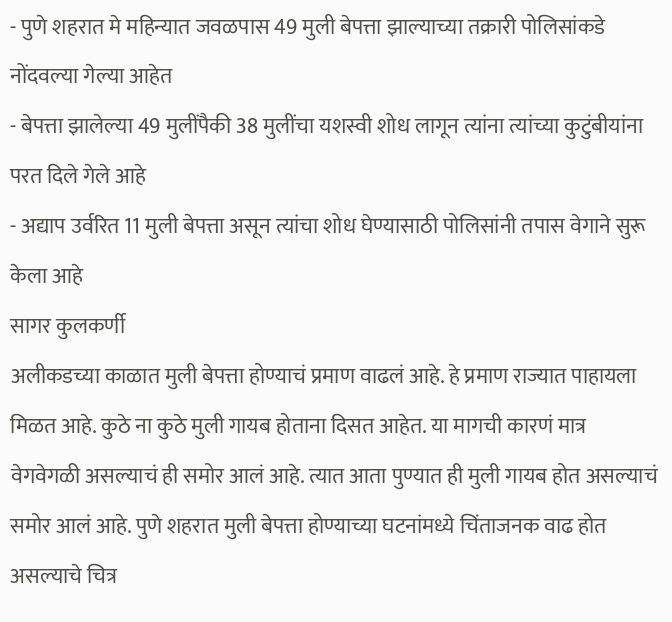- पुणे शहरात मे महिन्यात जवळपास 49 मुली बेपत्ता झाल्याच्या तक्रारी पोलिसांकडे नोंदवल्या गेल्या आहेत
- बेपत्ता झालेल्या 49 मुलींपैकी 38 मुलींचा यशस्वी शोध लागून त्यांना त्यांच्या कुटुंबीयांना परत दिले गेले आहे
- अद्याप उर्वरित 11 मुली बेपत्ता असून त्यांचा शोध घेण्यासाठी पोलिसांनी तपास वेगाने सुरू केला आहे
सागर कुलकर्णी
अलीकडच्या काळात मुली बेपत्ता होण्याचं प्रमाण वाढलं आहे. हे प्रमाण राज्यात पाहायला मिळत आहे. कुठे ना कुठे मुली गायब होताना दिसत आहेत. या मागची कारणं मात्र वेगवेगळी असल्याचं ही समोर आलं आहे. त्यात आता पुण्यात ही मुली गायब होत असल्याचं समोर आलं आहे. पुणे शहरात मुली बेपत्ता होण्याच्या घटनांमध्ये चिंताजनक वाढ होत असल्याचे चित्र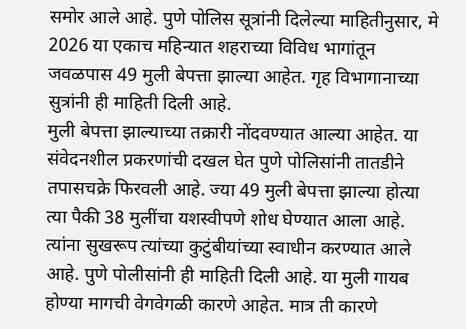समोर आले आहे. पुणे पोलिस सूत्रांनी दिलेल्या माहितीनुसार, मे 2026 या एकाच महिन्यात शहराच्या विविध भागांतून जवळपास 49 मुली बेपत्ता झाल्या आहेत. गृह विभागानाच्या सुत्रांनी ही माहिती दिली आहे.
मुली बेपत्ता झाल्याच्या तक्रारी नोंदवण्यात आल्या आहेत. या संवेदनशील प्रकरणांची दखल घेत पुणे पोलिसांनी तातडीने तपासचक्रे फिरवली आहे. ज्या 49 मुली बेपत्ता झाल्या होत्या त्या पैकी 38 मुलींचा यशस्वीपणे शोध घेण्यात आला आहे. त्यांना सुखरूप त्यांच्या कुटुंबीयांच्या स्वाधीन करण्यात आले आहे. पुणे पोलीसांनी ही माहिती दिली आहे. या मुली गायब होण्या मागची वेगवेगळी कारणे आहेत. मात्र ती कारणे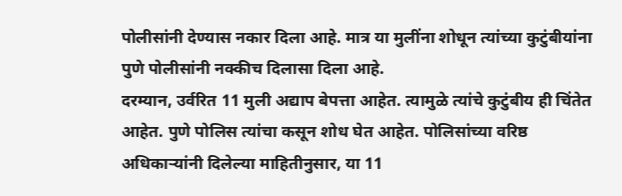पोलीसांनी देण्यास नकार दिला आहे. मात्र या मुलींना शोधून त्यांच्या कुटुंबीयांना पुणे पोलीसांनी नक्कीच दिलासा दिला आहे.
दरम्यान, उर्वरित 11 मुली अद्याप बेपत्ता आहेत. त्यामुळे त्यांचे कुटुंबीय ही चिंतेत आहेत. पुणे पोलिस त्यांचा कसून शोध घेत आहेत. पोलिसांच्या वरिष्ठ अधिकाऱ्यांनी दिलेल्या माहितीनुसार, या 11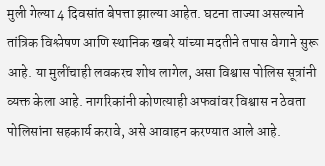मुली गेल्या 4 दिवसांत बेपत्ता झाल्या आहेत. घटना ताज्या असल्याने तांत्रिक विश्लेषण आणि स्थानिक खबरे यांच्या मदतीने तपास वेगाने सुरू आहे. या मुलींचाही लवकरच शोध लागेल, असा विश्वास पोलिस सूत्रांनी व्यक्त केला आहे. नागरिकांनी कोणत्याही अफवांवर विश्वास न ठेवता पोलिसांना सहकार्य करावे, असे आवाहन करण्यात आले आहे.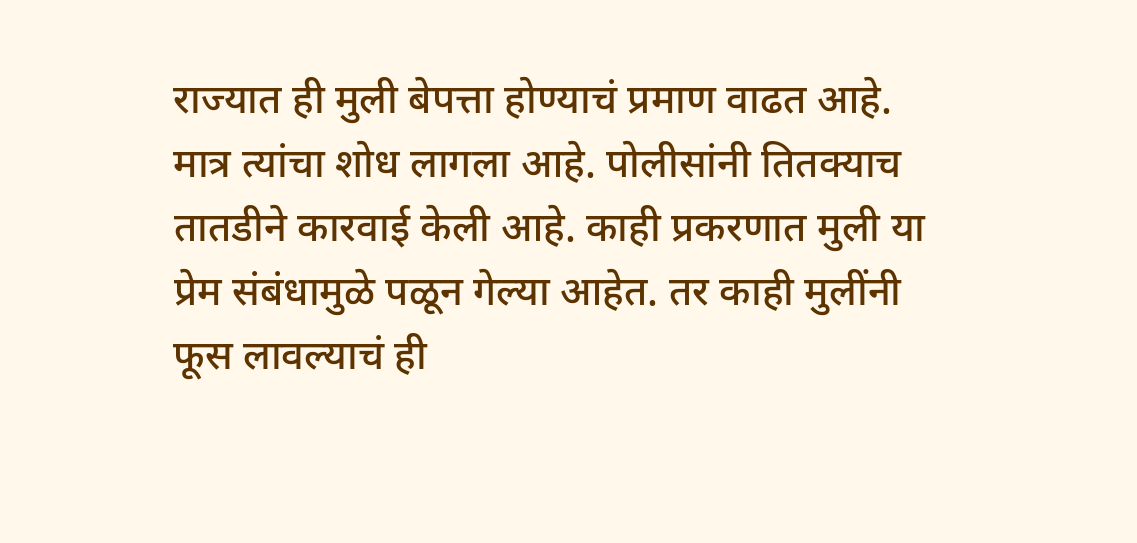राज्यात ही मुली बेपत्ता होण्याचं प्रमाण वाढत आहे. मात्र त्यांचा शोध लागला आहे. पोलीसांनी तितक्याच तातडीने कारवाई केली आहे. काही प्रकरणात मुली या प्रेम संबंधामुळे पळून गेल्या आहेत. तर काही मुलींनी फूस लावल्याचं ही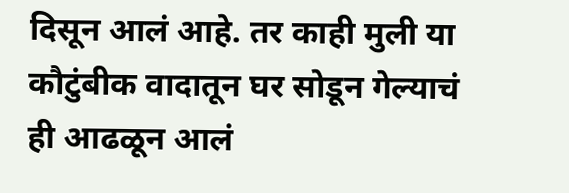दिसून आलं आहे. तर काही मुली या कौटुंबीक वादातून घर सोडून गेल्याचं ही आढळून आलं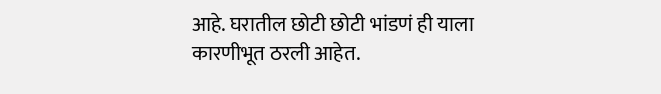आहे. घरातील छोटी छोटी भांडणं ही याला कारणीभूत ठरली आहेत.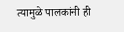त्यामुळे पालकांनी ही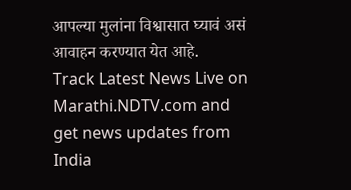आपल्या मुलांना विश्वासात घ्यावं असं आवाहन करण्यात येत आहे.
Track Latest News Live on Marathi.NDTV.com and get news updates from India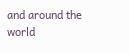and around the world